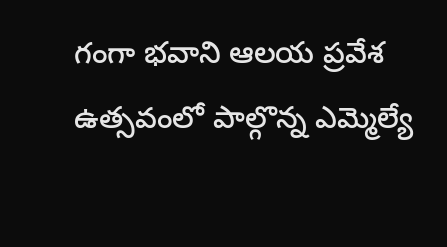గంగా భవాని ఆలయ ప్రవేశ ఉత్సవంలో పాల్గొన్న ఎమ్మెల్యే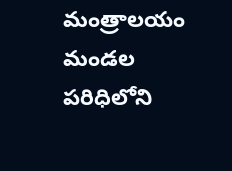మంత్రాలయం మండల పరిధిలోని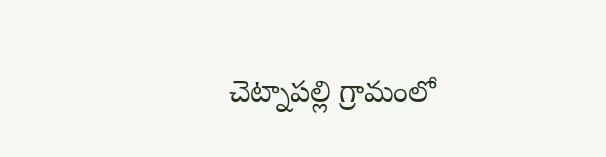చెట్నాపల్లి గ్రామంలో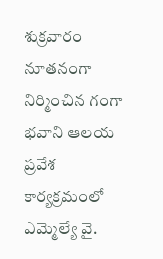శుక్రవారం నూతనంగా నిర్మించిన గంగా భవాని ఆలయ ప్రవేశ కార్యక్రమంలో ఎమ్మెల్యే వై.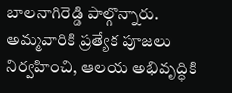బాలనాగిరెడ్డి పాల్గొన్నారు. అమ్మవారికి ప్రత్యేక పూజలు నిర్వహించి, ఆలయ అభివృద్ధికి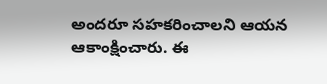అందరూ సహకరించాలని ఆయన ఆకాంక్షించారు. ఈ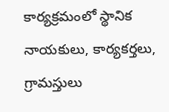కార్యక్రమంలో స్థానిక నాయకులు, కార్యకర్తలు, గ్రామస్తులు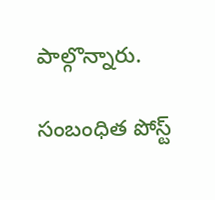పాల్గొన్నారు.

సంబంధిత పోస్ట్